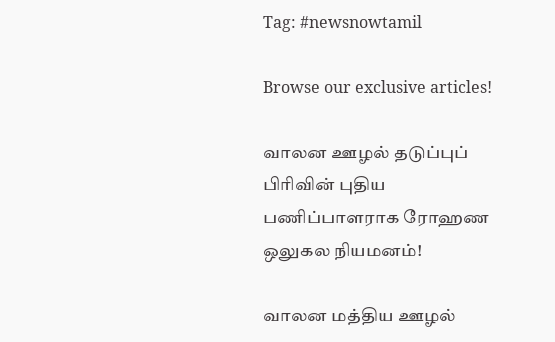Tag: #newsnowtamil

Browse our exclusive articles!

வாலன ஊழல் தடுப்புப் பிரிவின் புதிய பணிப்பாளராக ரோஹண ஒலுகல நியமனம்!

வாலன மத்திய ஊழல்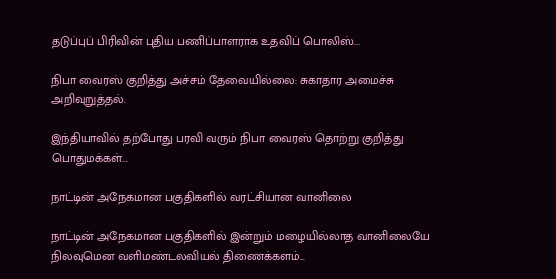தடுப்புப் பிரிவின் புதிய பணிப்பாளராக உதவிப் பொலிஸ்...

நிபா வைரஸ் குறித்து அச்சம் தேவையில்லை: சுகாதார அமைச்சு அறிவுறுத்தல்.

இந்தியாவில் தற்போது பரவி வரும் நிபா வைரஸ் தொற்று குறித்து பொதுமக்கள்...

நாட்டின் அநேகமான பகுதிகளில் வரட்சியான வானிலை

நாட்டின் அநேகமான பகுதிகளில் இன்றும் மழையில்லாத வானிலையே நிலவுமென வளிமண்டலவியல் திணைக்களம்...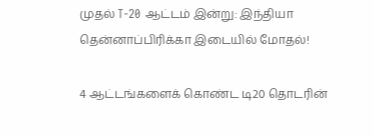முதல் T-20 ஆட்டம் இன்று: இந்தியா தென்னாப்பிரிக்கா இடையில் மோதல்!

4 ஆட்டங்களைக் கொண்ட டி20 தொடரின்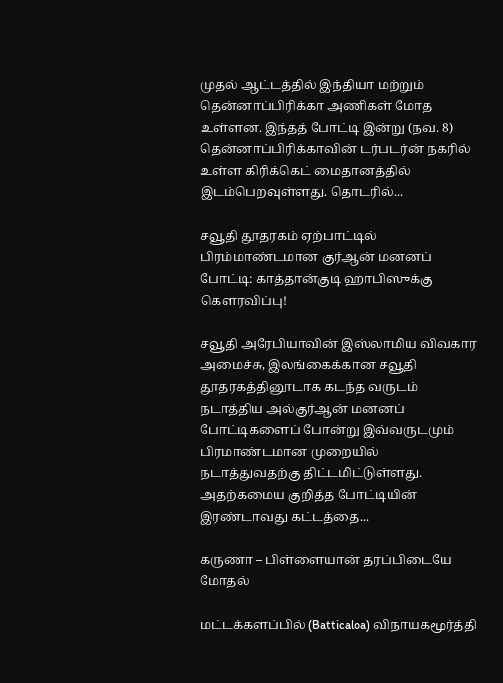முதல் ஆட்டத்தில் இந்தியா மற்றும் தென்னாப்பிரிக்கா அணிகள் மோத உள்ளன. இந்தத் போட்டி இன்று (நவ. 8) தென்னாப்பிரிக்காவின் டர்படர்ன் நகரில் உள்ள கிரிக்கெட் மைதானத்தில் இடம்பெறவுள்ளது. தொடரில்...

சவூதி தூதரகம் ஏற்பாட்டில் பிரம்மாண்டமான குர்ஆன் மனனப் போட்டி: காத்தான்குடி ஹாபிஸுக்கு கௌரவிப்பு!

சவூதி அரேபியாவின் இஸ்லாமிய விவகார அமைச்சு, இலங்கைக்கான சவூதி தூதரகத்தினூடாக கடந்த வருடம் நடாத்திய அல்குர்ஆன் மனனப் போட்டிகளைப் போன்று இவ்வருடமும் பிரமாண்டமான முறையில் நடாத்துவதற்கு திட்டமிட்டுள்ளது. அதற்கமைய குறித்த போட்டியின் இரண்டாவது கட்டத்தை...

கருணா – பிள்ளையான் தரப்பிடையே மோதல்

மட்டக்களப்பில் (Batticaloa) விநாயகமூர்த்தி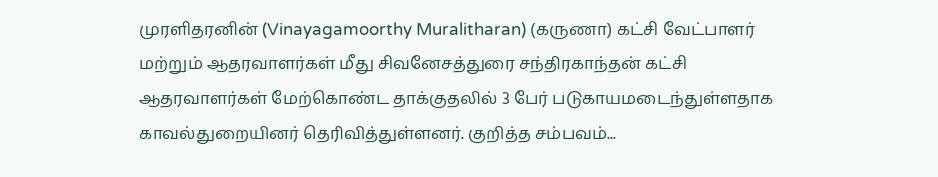முரளிதரனின் (Vinayagamoorthy Muralitharan) (கருணா) கட்சி வேட்பாளர் மற்றும் ஆதரவாளர்கள் மீது சிவனேசத்துரை சந்திரகாந்தன் கட்சி ஆதரவாளர்கள் மேற்கொண்ட தாக்குதலில் 3 பேர் படுகாயமடைந்துள்ளதாக காவல்துறையினர் தெரிவித்துள்ளனர். குறித்த சம்பவம்...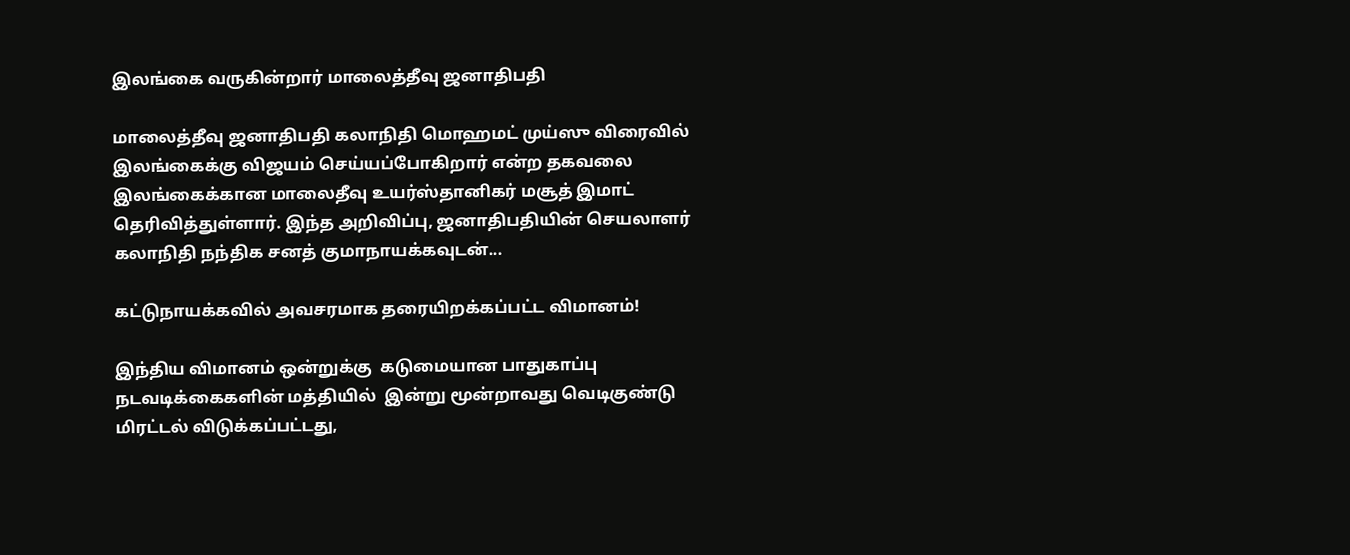இலங்கை வருகின்றார் மாலைத்தீவு ஜனாதிபதி

மாலைத்தீவு ஜனாதிபதி கலாநிதி மொஹமட் முய்ஸு விரைவில் இலங்கைக்கு விஜயம் செய்யப்போகிறார் என்ற தகவலை இலங்கைக்கான மாலைதீவு உயர்ஸ்தானிகர் மசூத் இமாட் தெரிவித்துள்ளார். இந்த அறிவிப்பு, ஜனாதிபதியின் செயலாளர் கலாநிதி நந்திக சனத் குமாநாயக்கவுடன்...

கட்டுநாயக்கவில் அவசரமாக தரையிறக்கப்பட்ட விமானம்!

இந்திய விமானம் ஒன்றுக்கு  கடுமையான பாதுகாப்பு நடவடிக்கைகளின் மத்தியில்  இன்று மூன்றாவது வெடிகுண்டு மிரட்டல் விடுக்கப்பட்டது,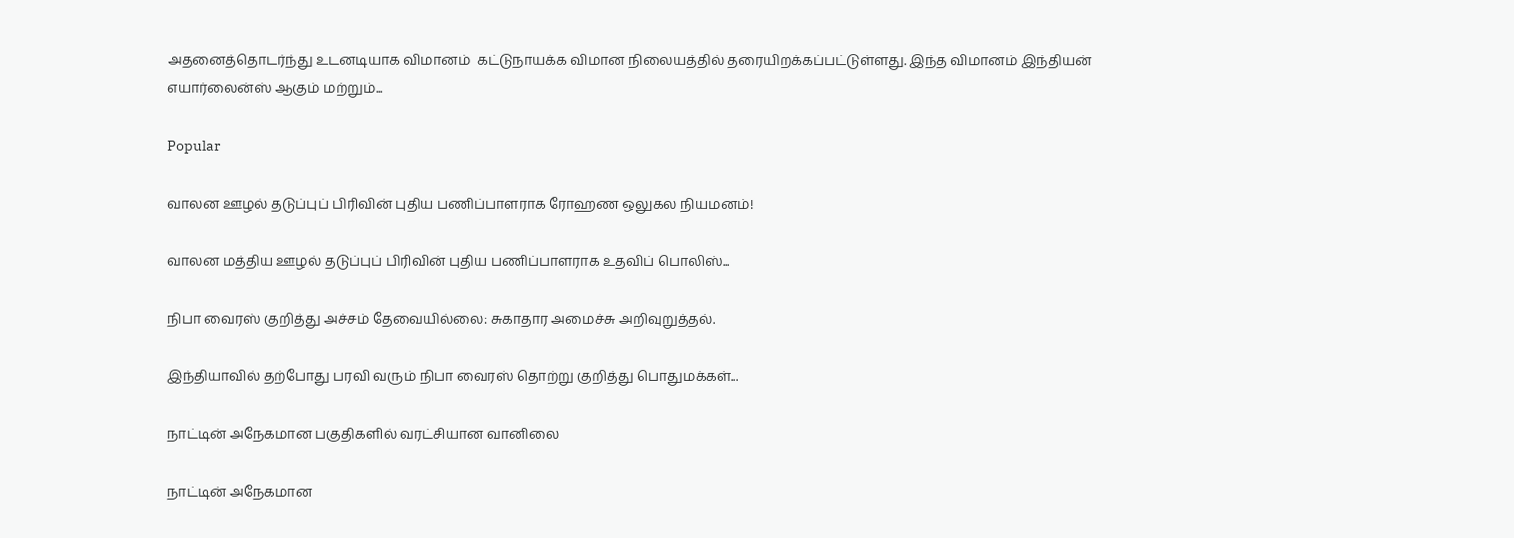அதனைத்தொடர்ந்து உடனடியாக விமானம்  கட்டுநாயக்க விமான நிலையத்தில் தரையிறக்கப்பட்டுள்ளது. இந்த விமானம் இந்தியன் எயார்லைன்ஸ் ஆகும் மற்றும்...

Popular

வாலன ஊழல் தடுப்புப் பிரிவின் புதிய பணிப்பாளராக ரோஹண ஒலுகல நியமனம்!

வாலன மத்திய ஊழல் தடுப்புப் பிரிவின் புதிய பணிப்பாளராக உதவிப் பொலிஸ்...

நிபா வைரஸ் குறித்து அச்சம் தேவையில்லை: சுகாதார அமைச்சு அறிவுறுத்தல்.

இந்தியாவில் தற்போது பரவி வரும் நிபா வைரஸ் தொற்று குறித்து பொதுமக்கள்...

நாட்டின் அநேகமான பகுதிகளில் வரட்சியான வானிலை

நாட்டின் அநேகமான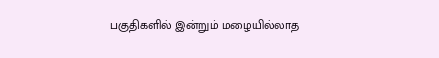பகுதிகளில் இன்றும் மழையில்லாத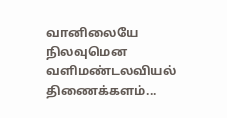வானிலையே நிலவுமென வளிமண்டலவியல் திணைக்களம்...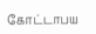கோட்டாபய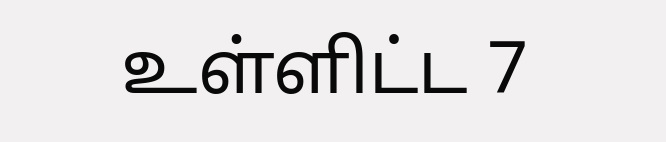உள்ளிட்ட 7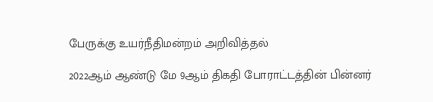பேருக்கு உயர்நீதிமன்றம் அறிவித்தல்

2022ஆம் ஆண்டு மே 9ஆம் திகதி போராட்டத்தின் பின்னர்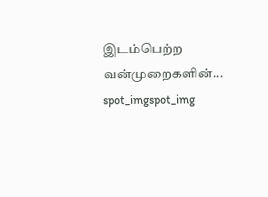இடம்பெற்ற வன்முறைகளின்...
spot_imgspot_img